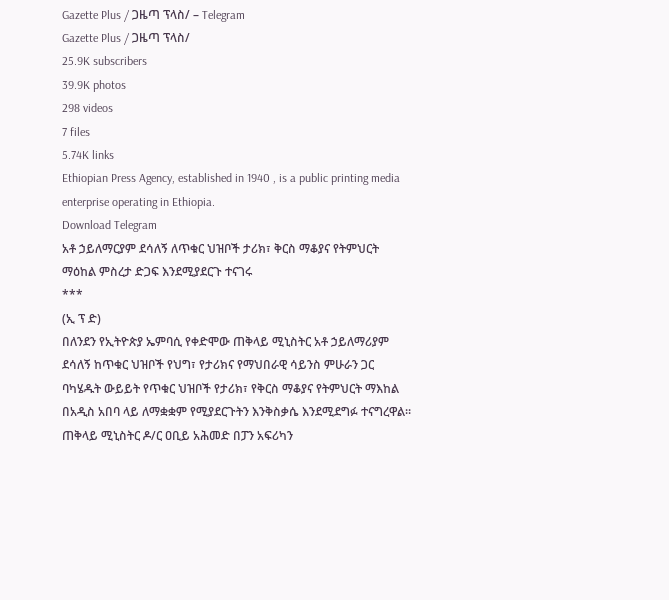Gazette Plus / ጋዜጣ ፕላስ/ – Telegram
Gazette Plus / ጋዜጣ ፕላስ/
25.9K subscribers
39.9K photos
298 videos
7 files
5.74K links
Ethiopian Press Agency, established in 1940 , is a public printing media enterprise operating in Ethiopia.
Download Telegram
አቶ ኃይለማርያም ደሳለኝ ለጥቁር ህዝቦች ታሪክ፣ ቅርስ ማቆያና የትምህርት ማዕከል ምስረታ ድጋፍ እንደሚያደርጉ ተናገሩ
***
(ኢ ፕ ድ)
በለንደን የኢትዮጵያ ኤምባሲ የቀድሞው ጠቅላይ ሚኒስትር አቶ ኃይለማሪያም ደሳለኝ ከጥቁር ህዝቦች የህግ፣ የታሪክና የማህበራዊ ሳይንስ ምሁራን ጋር ባካሄዱት ውይይት የጥቁር ህዝቦች የታሪክ፣ የቅርስ ማቆያና የትምህርት ማእከል በአዲስ አበባ ላይ ለማቋቋም የሚያደርጉትን እንቅስቃሴ እንደሚደግፉ ተናግረዋል።
ጠቅላይ ሚኒስትር ዶ/ር ዐቢይ አሕመድ በፓን አፍሪካን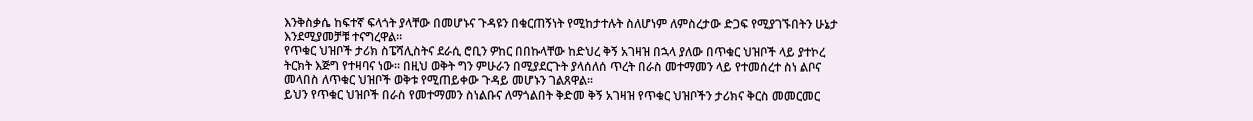እንቅስቃሴ ከፍተኛ ፍላጎት ያላቸው በመሆኑና ጉዳዩን በቁርጠኝነት የሚከታተሉት ስለሆነም ለምስረታው ድጋፍ የሚያገኙበትን ሁኔታ እንደሚያመቻቹ ተናግረዋል።
የጥቁር ህዝቦች ታሪክ ስፔሻሊስትና ደራሲ ሮቢን ዎከር በበኩላቸው ከድህረ ቅኝ አገዛዝ በኋላ ያለው በጥቁር ህዝቦች ላይ ያተኮረ ትርክት እጅግ የተዛባና ነው። በዚህ ወቅት ግን ምሁራን በሚያደርጉት ያላሰለሰ ጥረት በራስ መተማመን ላይ የተመሰረተ ስነ ልቦና መላበስ ለጥቁር ህዝቦች ወቅቱ የሚጠይቀው ጉዳይ መሆኑን ገልጸዋል።
ይህን የጥቁር ህዝቦች በራስ የመተማመን ስነልቡና ለማጎልበት ቅድመ ቅኝ አገዛዝ የጥቁር ህዝቦችን ታሪክና ቅርስ መመርመር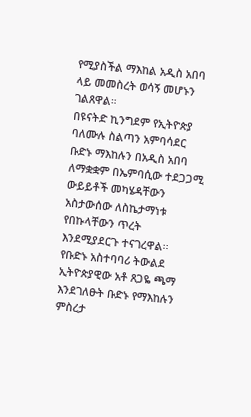የሚያስችል ማእከል አዲስ አበባ ላይ መመስረት ወሳኝ መሆኑን ገልጸዋል።
በዩናትድ ኪንግደም የኢትዮጵያ ባለሙሉ ስልጣን አምባሳደር ቡድኑ ማእከሉን በአዲስ አበባ ለማቋቋም በኤምባሲው ተደጋጋሚ ውይይቶች መካሄዳቸውን አስታውሰው ለስኬታማነቱ የበኩላቸውን ጥረት እንደሚያደርጉ ተናገረዋል፡፡
የቡድኑ አስተባባሪ ትውልደ ኢትዮጵያዊው አቶ ጸጋዬ ጫማ እንደገለፁት ቡድኑ የማእከሉን ምስረታ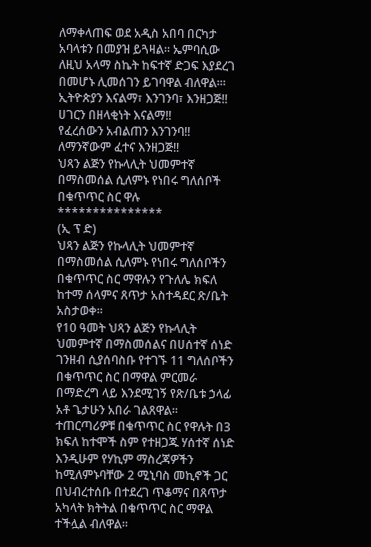ለማቀላጠፍ ወደ አዲስ አበባ በርካታ አባላቱን በመያዝ ይጓዛል። ኤምባሲው ለዚህ አላማ ስኬት ከፍተኛ ድጋፍ እያደረገ በመሆኑ ሊመሰገን ይገባዋል ብለዋል፡።
ኢትዮጵያን እናልማ፣ እንገንባ፣ እንዘጋጅ‼
ሀገርን በዘላቂነት እናልማ‼
የፈረሰውን አብልጠን እንገንባ‼
ለማንኛውም ፈተና እንዘጋጅ‼
ህጻን ልጅን የኩላሊት ህመምተኛ በማስመሰል ሲለምኑ የነበሩ ግለሰቦች በቁጥጥር ስር ዋሉ
***************
(ኢ ፕ ድ)
ህጻን ልጅን የኩላሊት ህመምተኛ በማስመሰል ሲለምኑ የነበሩ ግለሰቦችን በቁጥጥር ስር ማዋሉን የጉለሌ ክፍለ ከተማ ሰላምና ጸጥታ አስተዳደር ጽ/ቤት አስታወቀ፡፡
የ10 ዓመት ህጻን ልጅን የኩላሊት ህመምተኛ በማስመሰልና በሀሰተኛ ሰነድ ገንዘብ ሲያሰባስቡ የተገኙ 11 ግለሰቦችን በቁጥጥር ስር በማዋል ምርመራ በማድረግ ላይ እንደሚገኝ የጽ/ቤቱ ኃላፊ አቶ ጌታሁን አበራ ገልጸዋል፡፡
ተጠርጣሪዎቹ በቁጥጥር ስር የዋሉት በ3 ክፍለ ከተሞች ስም የተዘጋጁ ሃሰተኛ ሰነድ እንዲሁም የሃኪም ማስረጃዎችን ከሚለምኑባቸው 2 ሚኒባስ መኪኖች ጋር በህብረተሰቡ በተደረገ ጥቆማና በጸጥታ አካላት ክትትል በቁጥጥር ስር ማዋል ተችሏል ብለዋል፡፡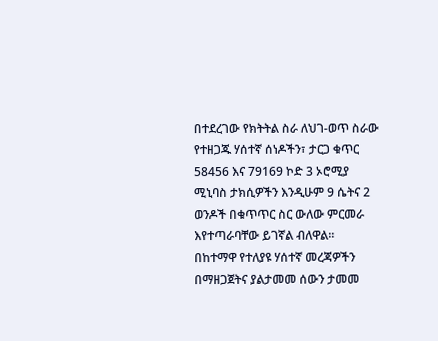በተደረገው የክትትል ስራ ለህገ-ወጥ ስራው የተዘጋጁ ሃሰተኛ ሰነዶችን፣ ታርጋ ቁጥር 58456 እና 79169 ኮድ 3 ኦሮሚያ ሚኒባስ ታክሲዎችን እንዲሁም 9 ሴትና 2 ወንዶች በቁጥጥር ስር ውለው ምርመራ እየተጣራባቸው ይገኛል ብለዋል፡፡
በከተማዋ የተለያዩ ሃሰተኛ መረጃዎችን በማዘጋጀትና ያልታመመ ሰውን ታመመ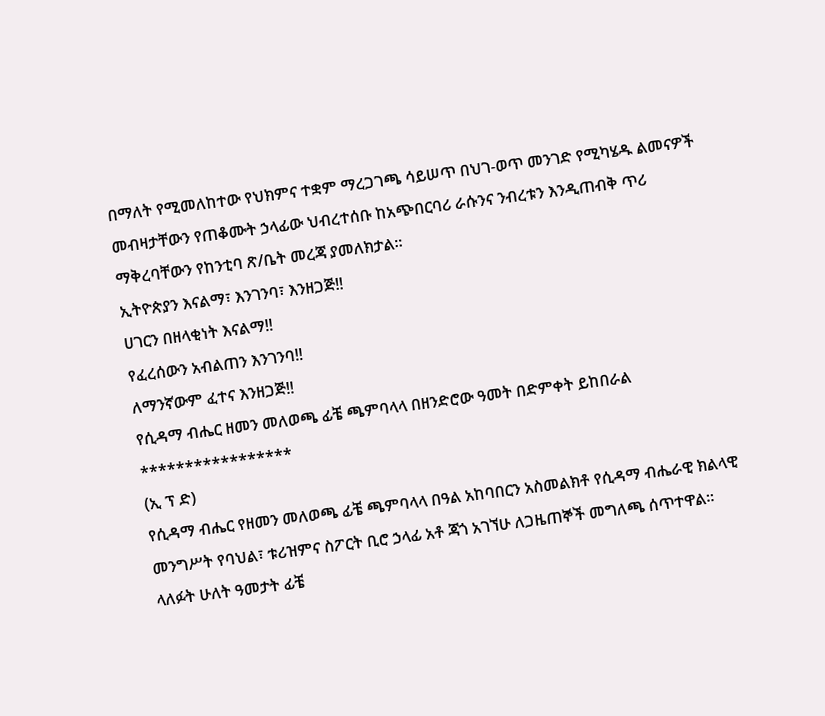በማለት የሚመለከተው የህክምና ተቋም ማረጋገጫ ሳይሠጥ በህገ-ወጥ መንገድ የሚካሄዱ ልመናዎች መብዛታቸውን የጠቆሙት ኃላፊው ህብረተሰቡ ከአጭበርባሪ ራሱንና ንብረቱን እንዲጠብቅ ጥሪ ማቅረባቸውን የከንቲባ ጽ/ቤት መረጃ ያመለክታል።
ኢትዮጵያን እናልማ፣ እንገንባ፣ እንዘጋጅ‼
ሀገርን በዘላቂነት እናልማ‼
የፈረሰውን አብልጠን እንገንባ‼
ለማንኛውም ፈተና እንዘጋጅ‼
የሲዳማ ብሔር ዘመን መለወጫ ፊቼ ጫምባላላ በዘንድሮው ዓመት በድምቀት ይከበራል
*****************
(ኢ ፕ ድ)
የሲዳማ ብሔር የዘመን መለወጫ ፊቼ ጫምባላላ በዓል አከባበርን አስመልክቶ የሲዳማ ብሔራዊ ክልላዊ መንግሥት የባህል፣ ቱሪዝምና ስፖርት ቢሮ ኃላፊ አቶ ጃጎ አገኘሁ ለጋዜጠኞች መግለጫ ሰጥተዋል።
ላለፉት ሁለት ዓመታት ፊቼ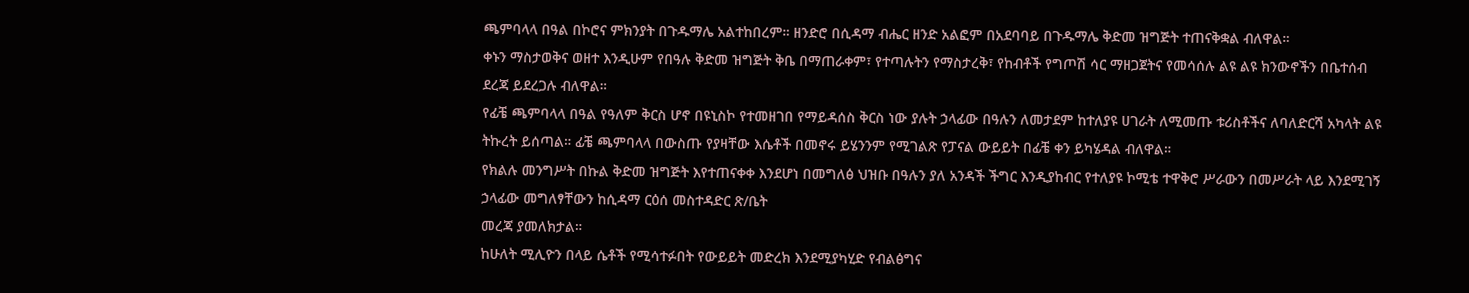ጫምባላላ በዓል በኮሮና ምክንያት በጉዱማሌ አልተከበረም። ዘንድሮ በሲዳማ ብሔር ዘንድ አልፎም በአደባባይ በጉዱማሌ ቅድመ ዝግጅት ተጠናቅቋል ብለዋል።
ቀኑን ማስታወቅና ወዘተ እንዲሁም የበዓሉ ቅድመ ዝግጅት ቅቤ በማጠራቀም፣ የተጣሉትን የማስታረቅ፣ የከብቶች የግጦሽ ሳር ማዘጋጀትና የመሳሰሉ ልዩ ልዩ ክንውኖችን በቤተሰብ ደረጃ ይደረጋሉ ብለዋል።
የፊቼ ጫምባላላ በዓል የዓለም ቅርስ ሆኖ በዩኒስኮ የተመዘገበ የማይዳሰስ ቅርስ ነው ያሉት ኃላፊው በዓሉን ለመታደም ከተለያዩ ሀገራት ለሚመጡ ቱሪስቶችና ለባለድርሻ አካላት ልዩ ትኩረት ይሰጣል። ፊቼ ጫምባላላ በውስጡ የያዛቸው እሴቶች በመኖሩ ይሄንንም የሚገልጽ የፓናል ውይይት በፊቼ ቀን ይካሄዳል ብለዋል።
የክልሉ መንግሥት በኩል ቅድመ ዝግጅት እየተጠናቀቀ እንደሆነ በመግለፅ ህዝቡ በዓሉን ያለ አንዳች ችግር እንዲያከብር የተለያዩ ኮሚቴ ተዋቅሮ ሥራውን በመሥራት ላይ እንደሚገኝ ኃላፊው መግለፃቸውን ከሲዳማ ርዕሰ መስተዳድር ጽ/ቤት
መረጃ ያመለክታል።
ከሁለት ሚሊዮን በላይ ሴቶች የሚሳተፉበት የውይይት መድረክ እንደሚያካሂድ የብልፅግና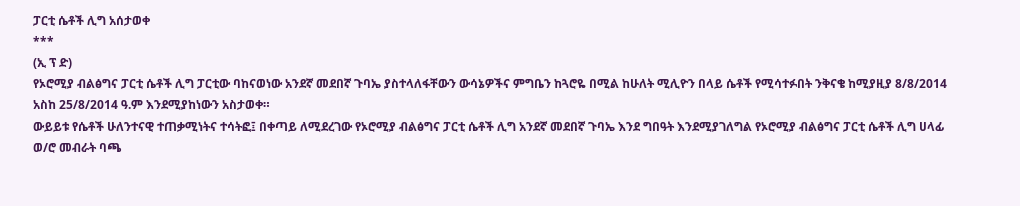ፓርቲ ሴቶች ሊግ አሰታወቀ
***
(ኢ ፕ ድ)
የኦሮሚያ ብልፅግና ፓርቲ ሴቶች ሊግ ፓርቲው ባከናወነው አንደኛ መደበኛ ጉባኤ ያስተላለፋቸውን ውሳኔዎችና ምግቤን ከጓሮዬ በሚል ከሁለት ሚሊዮን በላይ ሴቶች የሚሳተፉበት ንቅናቄ ከሚያዚያ 8/8/2014 አስከ 25/8/2014 ዓ.ም እንደሚያከነውን አስታወቀ።
ውይይቱ የሴቶች ሁለንተናዊ ተጠቃሚነትና ተሳትፎ፤ በቀጣይ ለሚደረገው የኦሮሚያ ብልፅግና ፓርቲ ሴቶች ሊግ አንደኛ መደበኛ ጉባኤ እንደ ግበዓት እንደሚያገለግል የኦሮሚያ ብልፅግና ፓርቲ ሴቶች ሊግ ሀላፊ ወ/ሮ መብራት ባጫ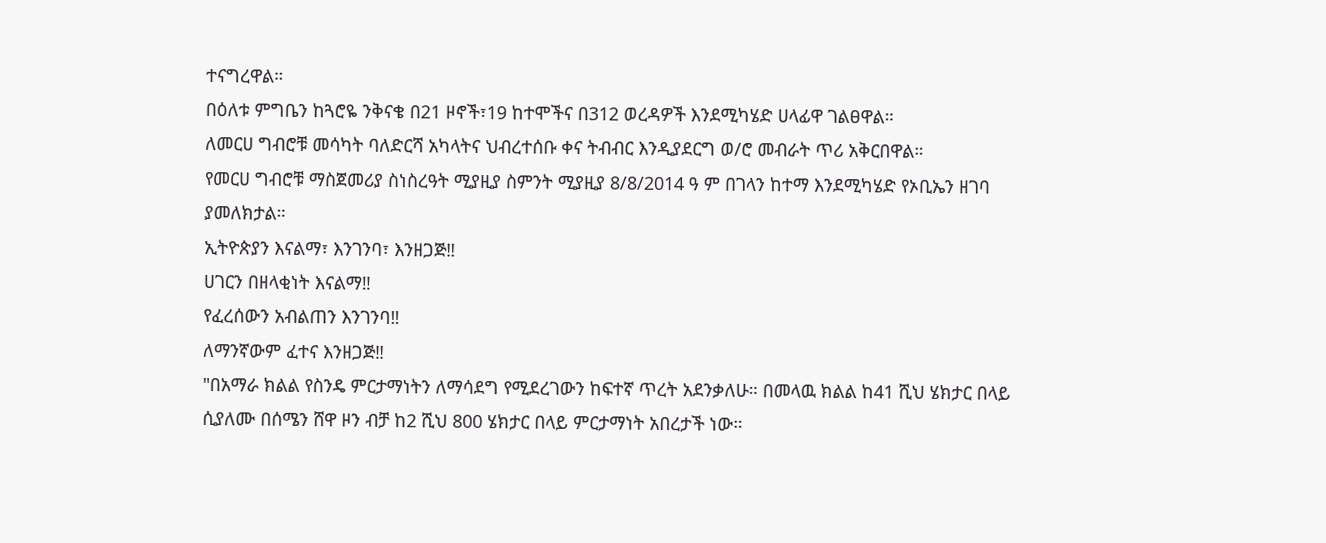ተናግረዋል።
በዕለቱ ምግቤን ከጓሮዬ ንቅናቄ በ21 ዞኖች፣19 ከተሞችና በ312 ወረዳዎች እንደሚካሄድ ሀላፊዋ ገልፀዋል።
ለመርሀ ግብሮቹ መሳካት ባለድርሻ አካላትና ህብረተሰቡ ቀና ትብብር እንዲያደርግ ወ/ሮ መብራት ጥሪ አቅርበዋል።
የመርሀ ግብሮቹ ማስጀመሪያ ስነስረዓት ሚያዚያ ስምንት ሚያዚያ 8/8/2014 ዓ ም በገላን ከተማ እንደሚካሄድ የኦቢኤን ዘገባ ያመለክታል።
ኢትዮጵያን እናልማ፣ እንገንባ፣ እንዘጋጅ‼
ሀገርን በዘላቂነት እናልማ‼
የፈረሰውን አብልጠን እንገንባ‼
ለማንኛውም ፈተና እንዘጋጅ‼
"በአማራ ክልል የስንዴ ምርታማነትን ለማሳደግ የሚደረገውን ከፍተኛ ጥረት አደንቃለሁ። በመላዉ ክልል ከ41 ሺህ ሄክታር በላይ ሲያለሙ በሰሜን ሸዋ ዞን ብቻ ከ2 ሺህ 800 ሄክታር በላይ ምርታማነት አበረታች ነው።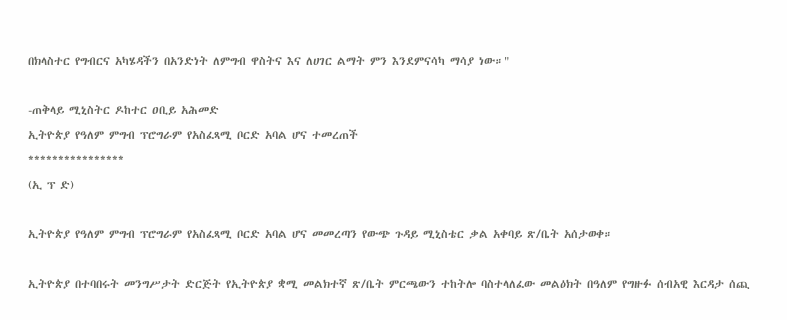በክላስተር የግብርና አካሄዳችን በአንድነት ለምግብ ዋስትና እና ለሀገር ልማት ምን እንደምናሳካ ማሳያ ነው።"

-ጠቅላይ ሚኒስትር ዶከተር ዐቢይ አሕመድ
ኢትዮጵያ የዓለም ምግብ ፕሮግራም የአስፈጻሚ ቦርድ አባል ሆና ተመረጠች
****************
(ኢ ፕ ድ)

ኢትዮጵያ የዓለም ምግብ ፕሮግራም የአስፈጻሚ ቦርድ አባል ሆና መመረጣን የውጭ ጉዳይ ሚኒስቴር ቃል አቀባይ ጽ/ቤት አሰታወቀ።

ኢትዮጵያ በተባበሩት መንግሥታት ድርጅት የኢትዮጵያ ቋሚ መልክተኛ ጽ/ቤት ምርጫውን ተከትሎ ባስተላለፈው መልዕክት በዓለም የግዙፉ ሰብአዊ እርዳታ ሰጪ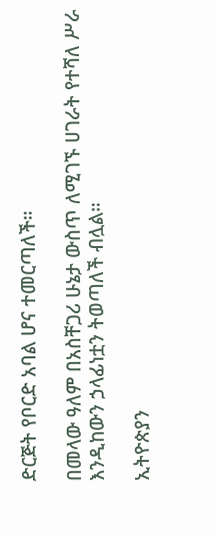ድርጅት የቦርድ አባል ሆና ተመርጣለች።

በመላው ዓለም በአስቸጋሪ ሁኔታ ውስጥ ለሚገኙ ሀገራት የተሻለ ሥራ እንዲከውን ኃላፊነቷን ትወጣለች ብሏል።

ኢትዮጵያን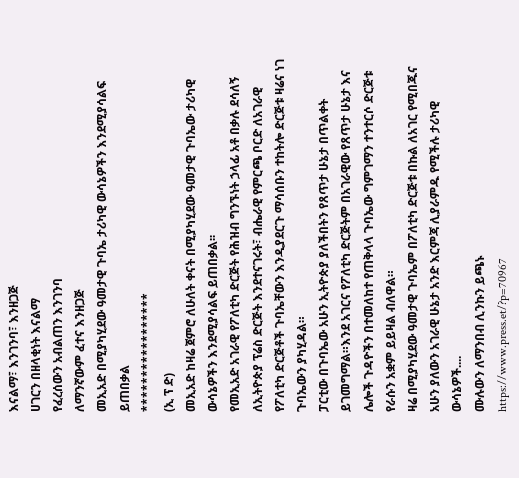እናልማ፣ እንገንባ፣ እንዘጋጅ
ሀገርን በዘላቂነት እናልማ
የፈረሰውን አብልጠን እንገንባ
ለማንኛውም ፈተና እንዘጋጅ
መኢአድ በሚያካሂደው ዓመታዊ ጉባኤ ታሪካዊ ውሳኔዎችን እንደሚያሳልፍ ይጠበቃል
*****************
(ኢ ፕ ድ)
መኢአድ ከዛሬ ጀምሮ ለሁለት ቀናት በሚያካሂደው ዓመታዊ ጉባኤው ታሪካዊ ውሳኔዎችን እንደሚያሳልፍ ይጠበቃል፡፡
የመኢአድ አገራዊ የፖለቲካ ድርጅት የሕዝብ ግንኙነት ኃላፊ አቶ በቃሉ ደሳለኝ ለኢትዮጵያ ፕሬስ ድርጅት እንደተናገሩት፣ ብሔራዊ የምርጫ ቦርድ ለአገራዊ የፖለቲካ ድርጅቶች ጉባኤቸውን እንዲያደርጉ ማሳሰቡን ተከትሎ ድርጅቱ ዛሬና ነገ ጉባኤውን ያካሂዳል።
ፓርቲው በጉባኤው አሁን ኢትዮጵያ ያለችበትን የጸጥታ ሁኔታ በጥልቀት ይገመግማል።እንደ አገርና የፖለቲካ ድርጅትም በአገራዊው የጸጥታ ሁኔታ እና ሌሎች ጉዳዮችን በተመለከተ የጠቅላላ ጉባኤው ግምገማን ተንተርሶ ድርጅቱ የራሱን አቋም ይይዛል ብለዋል።
ዛሬ በሚያካሂደው ዓመታዊ ጉባኤም በፖለቲካ ድርጅቱ በኩል ለአገር የሚበጁና አሁን ያለውን አገራዊ ሁኔታ አንድ እርምጃ ሊያራምዱ የሚችሉ ታሪካዊ ውሳኔዎች....
ሙሉውን ለማንበብ ሊንኩን ይጫኑ
https://www.press.et/?p=70967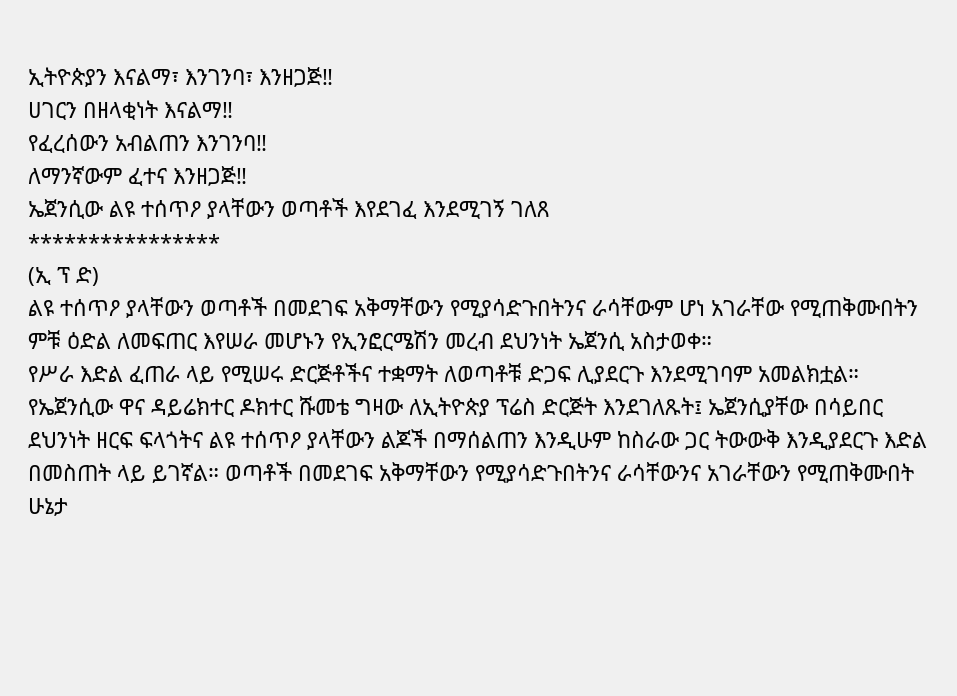ኢትዮጵያን እናልማ፣ እንገንባ፣ እንዘጋጅ‼
ሀገርን በዘላቂነት እናልማ‼
የፈረሰውን አብልጠን እንገንባ‼
ለማንኛውም ፈተና እንዘጋጅ‼
ኤጀንሲው ልዩ ተሰጥዖ ያላቸውን ወጣቶች እየደገፈ እንደሚገኝ ገለጸ
****************
(ኢ ፕ ድ)
ልዩ ተሰጥዖ ያላቸውን ወጣቶች በመደገፍ አቅማቸውን የሚያሳድጉበትንና ራሳቸውም ሆነ አገራቸው የሚጠቅሙበትን ምቹ ዕድል ለመፍጠር እየሠራ መሆኑን የኢንፎርሜሽን መረብ ደህንነት ኤጀንሲ አስታወቀ።
የሥራ እድል ፈጠራ ላይ የሚሠሩ ድርጅቶችና ተቋማት ለወጣቶቹ ድጋፍ ሊያደርጉ እንደሚገባም አመልክቷል።
የኤጀንሲው ዋና ዳይሬክተር ዶክተር ሹመቴ ግዛው ለኢትዮጵያ ፕሬስ ድርጅት እንደገለጹት፤ ኤጀንሲያቸው በሳይበር ደህንነት ዘርፍ ፍላጎትና ልዩ ተሰጥዖ ያላቸውን ልጆች በማሰልጠን እንዲሁም ከስራው ጋር ትውውቅ እንዲያደርጉ እድል በመስጠት ላይ ይገኛል። ወጣቶች በመደገፍ አቅማቸውን የሚያሳድጉበትንና ራሳቸውንና አገራቸውን የሚጠቅሙበት ሁኔታ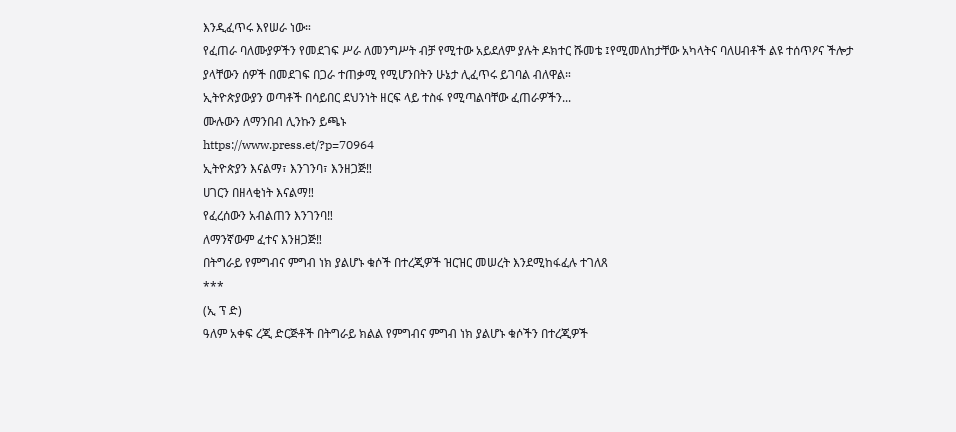እንዲፈጥሩ እየሠራ ነው።
የፈጠራ ባለሙያዎችን የመደገፍ ሥራ ለመንግሥት ብቻ የሚተው አይደለም ያሉት ዶክተር ሹመቴ ፤የሚመለከታቸው አካላትና ባለሀብቶች ልዩ ተሰጥዖና ችሎታ ያላቸውን ሰዎች በመደገፍ በጋራ ተጠቃሚ የሚሆንበትን ሁኔታ ሊፈጥሩ ይገባል ብለዋል።
ኢትዮጵያውያን ወጣቶች በሳይበር ደህንነት ዘርፍ ላይ ተስፋ የሚጣልባቸው ፈጠራዎችን...
ሙሉውን ለማንበብ ሊንኩን ይጫኑ
https://www.press.et/?p=70964
ኢትዮጵያን እናልማ፣ እንገንባ፣ እንዘጋጅ‼
ሀገርን በዘላቂነት እናልማ‼
የፈረሰውን አብልጠን እንገንባ‼
ለማንኛውም ፈተና እንዘጋጅ‼
በትግራይ የምግብና ምግብ ነክ ያልሆኑ ቁሶች በተረጂዎች ዝርዝር መሠረት እንደሚከፋፈሉ ተገለጸ
***
(ኢ ፕ ድ)
ዓለም አቀፍ ረጂ ድርጅቶች በትግራይ ክልል የምግብና ምግብ ነክ ያልሆኑ ቁሶችን በተረጂዎች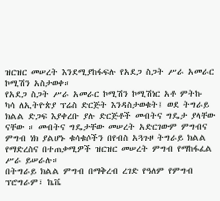ዝርዝር መሠረት እንደሚያከፋፍሉ የአደጋ ስጋት ሥራ አመራር ኮሚሽን አስታወቀ።
የአደጋ ስጋት ሥራ አመራር ኮሚሽን ኮሚሽነር አቶ ምትኩ ካሳ ለኢትዮጵያ ፕሬስ ድርጅት እንዳስታወቁት፤ ወደ ትግራይ ክልል ድጋፍ እያቀረቡ ያሉ ድርጅቶች መብትና ግዴታ ያላቸው ናቸው ። መብትና ግዴታቸው መሠረት አድርገውም ምግብና ምግብ ነክ ያልሆኑ ቁሳቁሶችን በየብስ አጓጉዞ ትግራይ ክልል የማድረስና በተጠቃሚዎች ዝርዝር መሠረት ምግብ የማከፋፈል ሥራ ይሠራሉ።
በትግራይ ክልል ምግብ በማቅረብ ረገድ የዓለም የምግብ ፕሮግራም፣ ኬቬ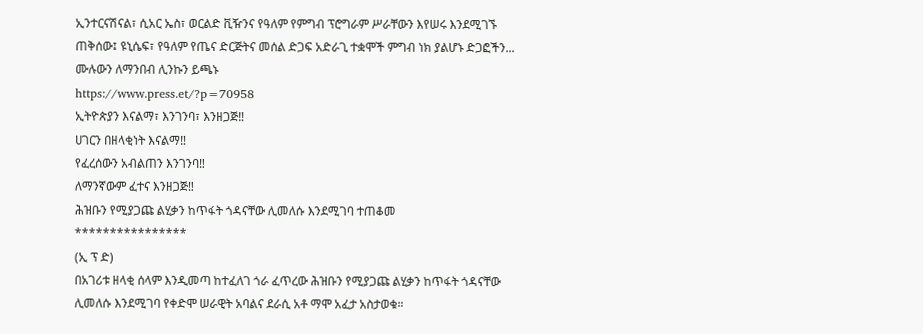ኢንተርናሽናል፣ ሲአር ኤስ፣ ወርልድ ቪዥንና የዓለም የምግብ ፕሮግራም ሥራቸውን እየሠሩ እንደሚገኙ ጠቅሰው፤ ዩኒሴፍ፣ የዓለም የጤና ድርጅትና መሰል ድጋፍ አድራጊ ተቋሞች ምግብ ነክ ያልሆኑ ድጋፎችን...
ሙሉውን ለማንበብ ሊንኩን ይጫኑ
https://www.press.et/?p=70958
ኢትዮጵያን እናልማ፣ እንገንባ፣ እንዘጋጅ‼
ሀገርን በዘላቂነት እናልማ‼
የፈረሰውን አብልጠን እንገንባ‼
ለማንኛውም ፈተና እንዘጋጅ‼
ሕዝቡን የሚያጋጩ ልሂቃን ከጥፋት ጎዳናቸው ሊመለሱ እንደሚገባ ተጠቆመ
****************
(ኢ ፕ ድ)
በአገሪቱ ዘላቂ ሰላም እንዲመጣ ከተፈለገ ጎራ ፈጥረው ሕዝቡን የሚያጋጩ ልሂቃን ከጥፋት ጎዳናቸው ሊመለሱ እንደሚገባ የቀድሞ ሠራዊት አባልና ደራሲ አቶ ማሞ አፈታ አስታወቁ።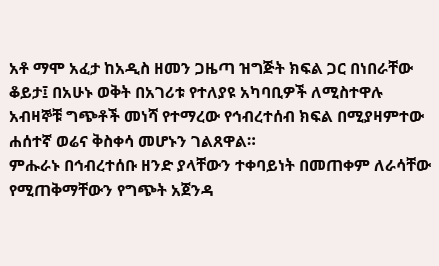አቶ ማሞ አፈታ ከአዲስ ዘመን ጋዜጣ ዝግጅት ክፍል ጋር በነበራቸው ቆይታ፤ በአሁኑ ወቅት በአገሪቱ የተለያዩ አካባቢዎች ለሚስተዋሉ አብዛኞቹ ግጭቶች መነሻ የተማረው የኅብረተሰብ ክፍል በሚያዛምተው ሐሰተኛ ወሬና ቅስቀሳ መሆኑን ገልጸዋል።
ምሑራኑ በኅብረተሰቡ ዘንድ ያላቸውን ተቀባይነት በመጠቀም ለራሳቸው የሚጠቅማቸውን የግጭት አጀንዳ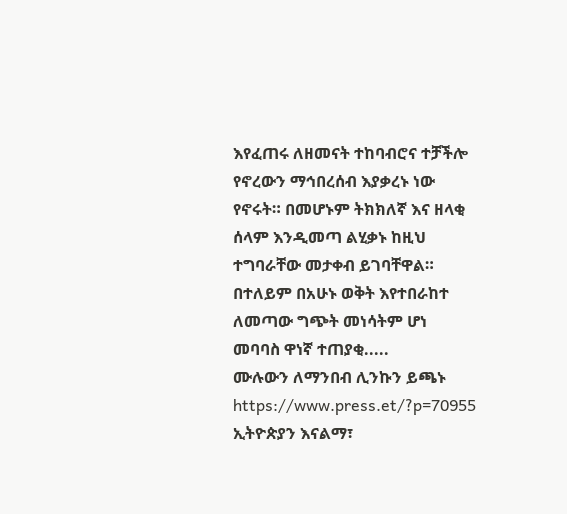እየፈጠሩ ለዘመናት ተከባብሮና ተቻችሎ የኖረውን ማኅበረሰብ እያቃረኑ ነው የኖሩት። በመሆኑም ትክክለኛ እና ዘላቂ ሰላም እንዲመጣ ልሂቃኑ ከዚህ ተግባራቸው መታቀብ ይገባቸዋል።
በተለይም በአሁኑ ወቅት እየተበራከተ ለመጣው ግጭት መነሳትም ሆነ መባባስ ዋነኛ ተጠያቂ.....
ሙሉውን ለማንበብ ሊንኩን ይጫኑ
https://www.press.et/?p=70955
ኢትዮጵያን እናልማ፣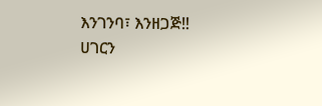እንገንባ፣ እንዘጋጅ‼
ሀገርን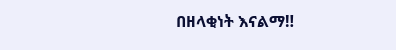በዘላቂነት እናልማ‼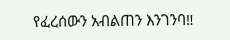የፈረሰውን አብልጠን እንገንባ‼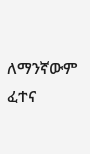ለማንኛውም ፈተና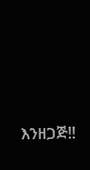እንዘጋጅ‼